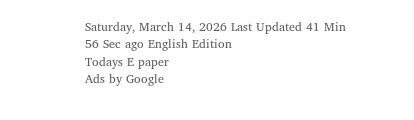Saturday, March 14, 2026 Last Updated 41 Min 56 Sec ago English Edition
Todays E paper
Ads by Google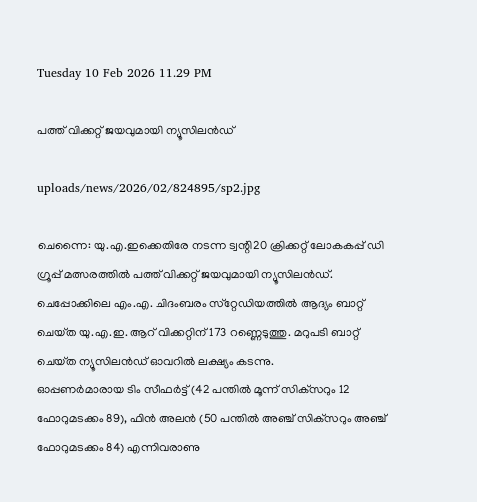Tuesday 10 Feb 2026 11.29 PM

പത്ത്‌ വിക്കറ്റ്‌ ജയവുമായി ന്യൂസിലന്‍ഡ്‌

uploads/news/2026/02/824895/sp2.jpg

ചെന്നൈ: യു.എ.ഇക്കെതിരേ നടന്ന ട്വന്റി20 ക്രിക്കറ്റ്‌ ലോകകപ്പ്‌ ഡി ഗ്രൂപ്പ്‌ മത്സരത്തില്‍ പത്ത്‌ വിക്കറ്റ്‌ ജയവുമായി ന്യൂസിലന്‍ഡ്‌. ചെപ്പോക്കിലെ എം.എ. ചിദംബരം സ്‌റ്റേഡിയത്തില്‍ ആദ്യം ബാറ്റ്‌ ചെയ്‌ത യു.എ.ഇ. ആറ്‌ വിക്കറ്റിന്‌ 173 റണ്ണെടുത്തു. മറുപടി ബാറ്റ്‌ ചെയ്‌ത ന്യൂസിലന്‍ഡ്‌ ഓവറില്‍ ലക്ഷ്യം കടന്നു.
ഓപ്പണര്‍മാരായ ടിം സീഫര്‍ട്ട്‌ (42 പന്തില്‍ മൂന്ന്‌ സിക്‌സറും 12 ഫോറുമടക്കം 89), ഫിന്‍ അലന്‍ (50 പന്തില്‍ അഞ്ച്‌ സിക്‌സറും അഞ്ച്‌ ഫോറുമടക്കം 84) എന്നിവരാണു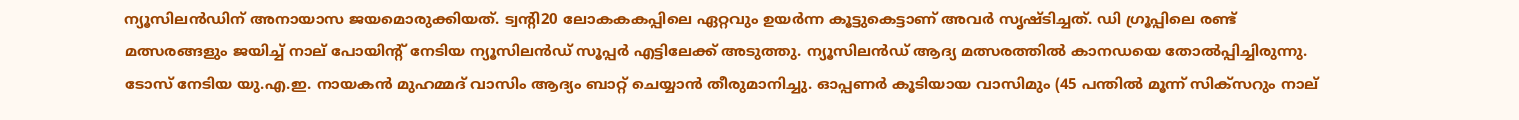ന്യൂസിലന്‍ഡിന്‌ അനായാസ ജയമൊരുക്കിയത്‌. ട്വന്റി20 ലോകകകപ്പിലെ ഏറ്റവും ഉയര്‍ന്ന കൂട്ടുകെട്ടാണ്‌ അവര്‍ സൃഷ്‌ടിച്ചത്‌. ഡി ഗ്രൂപ്പിലെ രണ്ട്‌ മത്സരങ്ങളും ജയിച്ച്‌ നാല്‌ പോയിന്റ്‌ നേടിയ ന്യൂസിലന്‍ഡ്‌ സൂപ്പര്‍ എട്ടിലേക്ക്‌ അടുത്തു. ന്യൂസിലന്‍ഡ്‌ ആദ്യ മത്സരത്തില്‍ കാനഡയെ തോല്‍പ്പിച്ചിരുന്നു.
ടോസ്‌ നേടിയ യു.എ.ഇ. നായകന്‍ മുഹമ്മദ്‌ വാസിം ആദ്യം ബാറ്റ്‌ ചെയ്യാന്‍ തീരുമാനിച്ചു. ഓപ്പണര്‍ കൂടിയായ വാസിമും (45 പന്തില്‍ മൂന്ന്‌ സിക്‌സറും നാല്‌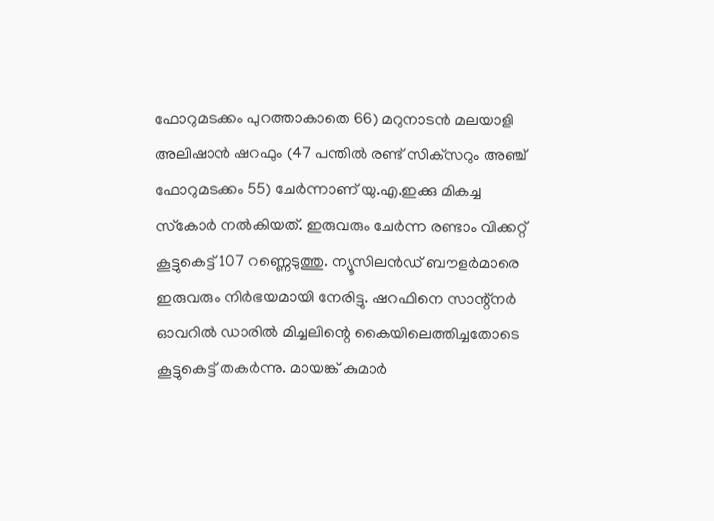ഫോറുമടക്കം പുറത്താകാതെ 66) മറുനാടന്‍ മലയാളി അലിഷാന്‍ ഷറഫും (47 പന്തില്‍ രണ്ട്‌ സിക്‌സറും അഞ്ച്‌ ഫോറുമടക്കം 55) ചേര്‍ന്നാണ്‌ യു.എ.ഇക്കു മികച്ച സ്‌കോര്‍ നല്‍കിയത്‌. ഇരുവരും ചേര്‍ന്ന രണ്ടാം വിക്കറ്റ്‌ കൂട്ടുകെട്ട്‌ 107 റണ്ണെടുത്തു. ന്യൂസിലന്‍ഡ്‌ ബൗളര്‍മാരെ ഇരുവരും നിര്‍ഭയമായി നേരിട്ടു. ഷറഫിനെ സാന്റ്‌നര്‍ ഓവറില്‍ ഡാരില്‍ മിച്ചലിന്റെ കൈയിലെത്തിച്ചതോടെ കൂട്ടുകെട്ട്‌ തകര്‍ന്നു. മായങ്ക്‌ കുമാര്‍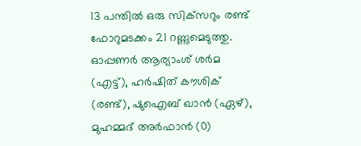13 പന്തില്‍ ഒരു സിക്‌സറും രണ്ട്‌ ഫോറുമടക്കം 21 റണ്ണുമെടുത്തു. ഓപ്പണര്‍ ആര്യാംശ്‌ ശര്‍മ (എട്ട്‌), ഹര്‍ഷിത്‌ കൗശിക്‌ (രണ്ട്‌), ഷുഐബ്‌ ഖാന്‍ (ഏഴ്‌), മുഹമ്മദ്‌ അര്‍ഫാന്‍ (0)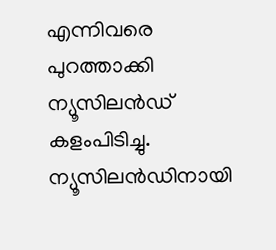എന്നിവരെ പുറത്താക്കി ന്യൂസിലന്‍ഡ്‌ കളംപിടിച്ചു. ന്യൂസിലന്‍ഡിനായി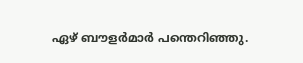ഏഴ്‌ ബൗളര്‍മാര്‍ പന്തെറിഞ്ഞു.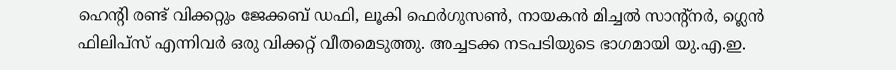ഹെന്റി രണ്ട്‌ വിക്കറ്റും ജേക്കബ്‌ ഡഫി, ലൂകി ഫെര്‍ഗുസണ്‍, നായകന്‍ മിച്ചല്‍ സാന്റ്‌നര്‍, ഗ്ലെന്‍ ഫിലിപ്‌സ് എന്നിവര്‍ ഒരു വിക്കറ്റ്‌ വീതമെടുത്തു. അച്ചടക്ക നടപടിയുടെ ഭാഗമായി യു.എ.ഇ.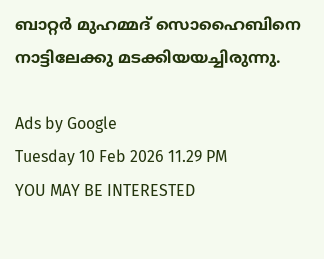ബാറ്റര്‍ മുഹമ്മദ്‌ സൊഹൈബിനെ നാട്ടിലേക്കു മടക്കിയയച്ചിരുന്നു.

Ads by Google
Tuesday 10 Feb 2026 11.29 PM
YOU MAY BE INTERESTED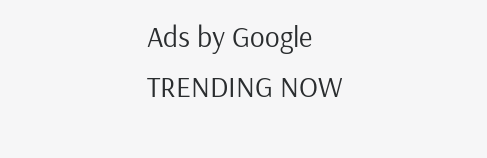Ads by Google
TRENDING NOW